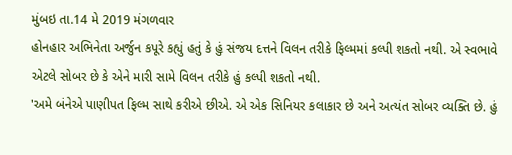મુંબઇ તા.14 મે 2019 મંગળવાર
હોનહાર અભિનેતા અર્જુન કપૂરે કહ્યું હતું કે હું સંજય દત્તને વિલન તરીકે ફિલ્મમાં કલ્પી શકતો નથી. એ સ્વભાવે એટલે સોબર છે કે એને મારી સામે વિલન તરીકે હું કલ્પી શકતો નથી.
'અમે બંનેએ પાણીપત ફિલ્મ સાથે કરીએ છીએ. એ એક સિનિયર કલાકાર છે અને અત્યંત સોબર વ્યક્તિ છે. હું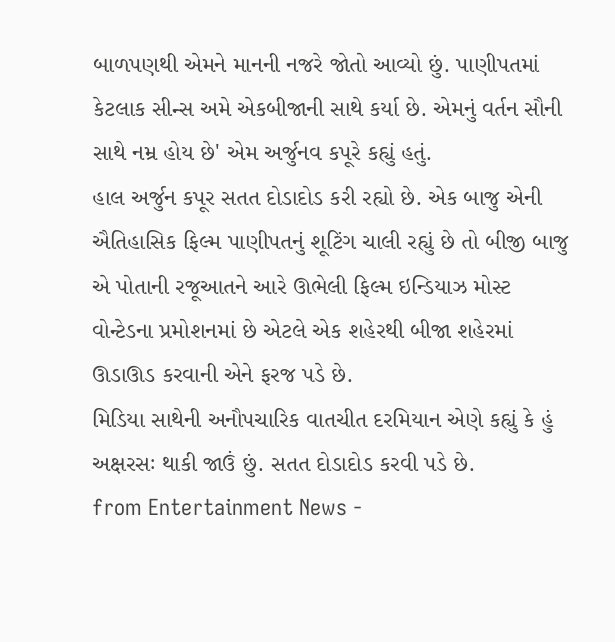બાળપણથી એમને માનની નજરે જોતો આવ્યો છું. પાણીપતમાં કેટલાક સીન્સ અમે એકબીજાની સાથે કર્યા છે. એમનું વર્તન સૌની સાથે નમ્ર હોય છે' એમ અર્જુનવ કપૂરે કહ્યું હતું.
હાલ અર્જુન કપૂર સતત દોડાદોડ કરી રહ્યો છે. એક બાજુ એની ઐતિહાસિક ફિલ્મ પાણીપતનું શૂટિંગ ચાલી રહ્યું છે તો બીજી બાજુ એ પોતાની રજૂઆતને આરે ઊભેલી ફિલ્મ ઇન્ડિયાઝ મોસ્ટ વોન્ટેડના પ્રમોશનમાં છે એટલે એક શહેરથી બીજા શહેરમાં ઊડાઊડ કરવાની એને ફરજ પડે છે.
મિડિયા સાથેની અનૌપચારિક વાતચીત દરમિયાન એણે કહ્યું કે હું અક્ષરસઃ થાકી જાઉં છું. સતત દોડાદોડ કરવી પડે છે.
from Entertainment News -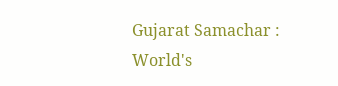Gujarat Samachar : World's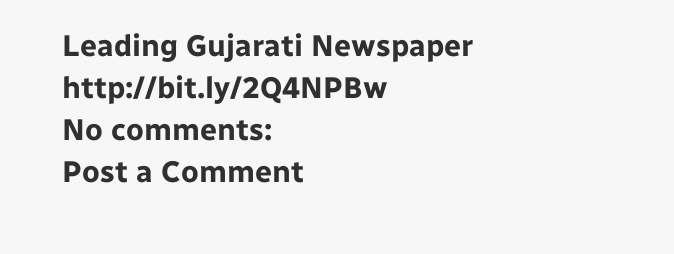Leading Gujarati Newspaper http://bit.ly/2Q4NPBw
No comments:
Post a Comment